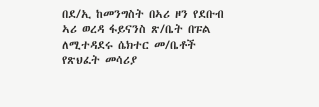በደ/ኢ ከመንግስት በኣሪ ዞን የደቡብ ኣሪ ወረዳ ፋይናንስ ጽ/ቤት በፑል ለሚተዳደሩ ሴክተር መ/ቤቶች የጽህፈት መሳሪያ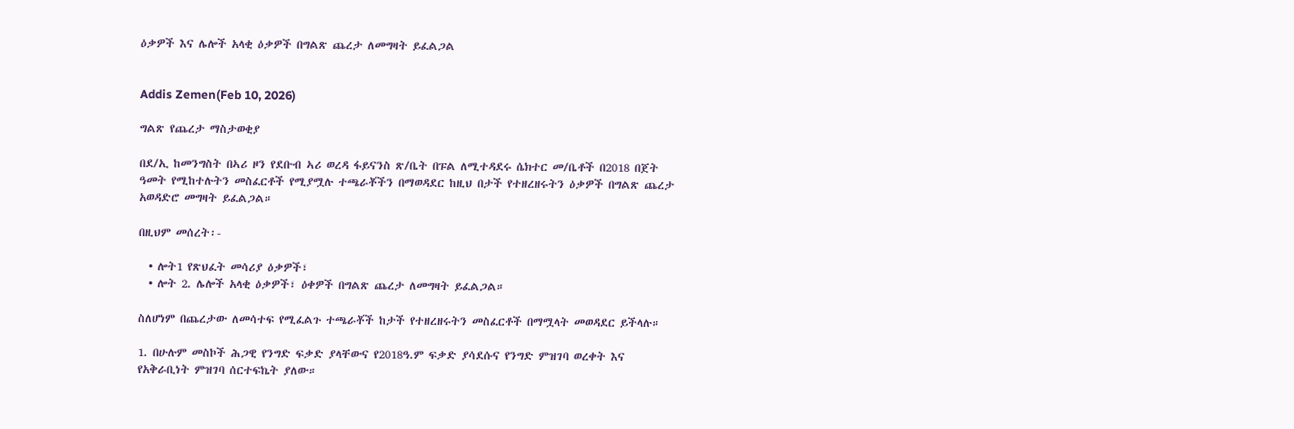ዕቃዎች እና ሌሎች አላቂ ዕቃዎች በግልጽ ጨረታ ለመግዛት ይፈልጋል


Addis Zemen(Feb 10, 2026)

ግልጽ የጨረታ ማስታወቂያ

በደ/ኢ ከመንግስት በኣሪ ዞን የደቡብ ኣሪ ወረዳ ፋይናንስ ጽ/ቤት በፑል ለሚተዳደሩ ሴክተር መ/ቤቶች በ2018 በጀት ዓመት የሚከተሉትን መስፈርቶች የሚያሟሉ ተጫራቾችን በማወዳደር ከዚህ በታች የተዘረዘሩትን ዕቃዎች በግልጽ ጨረታ አወዳድሮ መግዛት ይፈልጋል።

በዚህም መሰረት፡-

  • ሎት1 የጽህፈት መሳሪያ ዕቃዎች፣
  • ሎት 2. ሌሎች አላቂ ዕቃዎች፣ ዕቀዎች በግልጽ ጨረታ ለመግዛት ይፈልጋል።

ስለሆነም በጨረታው ለመሳተፍ የሚፈልጉ ተጫራቾች ከታች የተዘረዘሩትን መስፈርቶች በማሟላት መወዳደር ይችላሉ።

1. በሁሉም መስኮች ሕጋዊ የንግድ ፍቃድ ያላቸውና የ2018ዓ.ም ፍቃድ ያሳደሱና የንግድ ምዝገባ ወረቀት እና የአቅራቢነት ምዝገባ ሰርተፍኬት ያለው።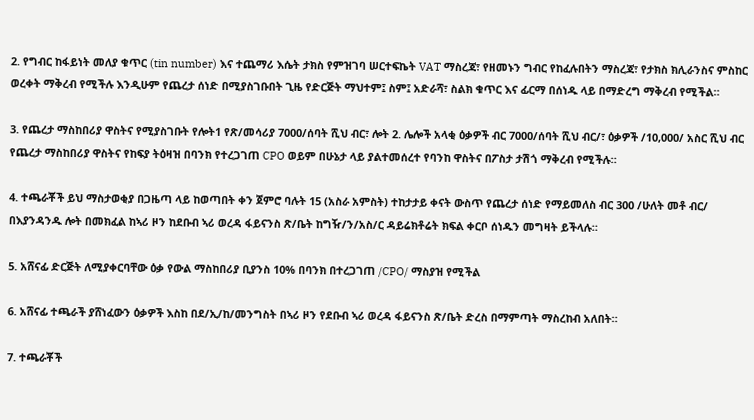2. የግብር ከፋይነት መለያ ቁጥር (tin number) እና ተጨማሪ እሴት ታክስ የምዝገባ ሠርተፍኬት VAT ማስረጃ፣ የዘመኑን ግብር የከፈሉበትን ማስረጃ፣ የታክስ ክሊራንስና ምስከር ወረቀት ማቅረብ የሚችሉ እንዲሁም የጨረታ ሰነድ በሚያስገቡበት ጊዜ የድርጅት ማህተም፤ ስም፤ አድራሻ፣ ስልክ ቁጥር እና ፊርማ በሰነዱ ላይ በማድረግ ማቅረብ የሚችል።

3. የጨረታ ማስከበሪያ ዋስትና የሚያስገቡት የሎት1 የጽ/መሳሪያ 7000/ሰባት ሺህ ብር፣ ሎት 2. ሌሎች አላቂ ዕቃዎች ብር 7000/ሰባት ሺህ ብር/፣ ዕቃዎች /10,000/ አስር ሺህ ብር የጨረታ ማስከበሪያ ዋስትና የከፍያ ትዕዛዝ በባንክ የተረጋገጠ CPO ወይም በሁኔታ ላይ ያልተመሰረተ የባንከ ዋስትና በፖስታ ታሽጎ ማቅረብ የሚችሉ።

4. ተጫራቾች ይህ ማስታወቂያ በጋዜጣ ላይ ከወጣበት ቀን ጀምሮ ባሉት 15 (አስራ አምስት) ተከታታይ ቀናት ውስጥ የጨረታ ሰነድ የማይመለስ ብር 300 /ሁለት መቶ ብር/ በእያንዳንዱ ሎት በመክፈል ከኣሪ ዞን ከደቡብ ኣሪ ወረዳ ፋይናንስ ጽ/ቤት ከግዥ/ን/አስ/ር ዳይሬክቶሬት ክፍል ቀርቦ ሰነዱን መግዛት ይችላሉ።

5. አሸናፊ ድርጅት ለሚያቀርባቸው ዕቃ የውል ማስከበሪያ ቢያንስ 10% በባንክ በተረጋገጠ /CPO/ ማስያዝ የሚችል

6. አሸናፊ ተጫራች ያሸነፈውን ዕቃዎች እስከ በደ/ኢ/ከ/መንግስት በኣሪ ዞን የደቡብ ኣሪ ወረዳ ፋይናንስ ጽ/ቤት ድረስ በማምጣት ማስረከብ አለበት።

7. ተጫራቾች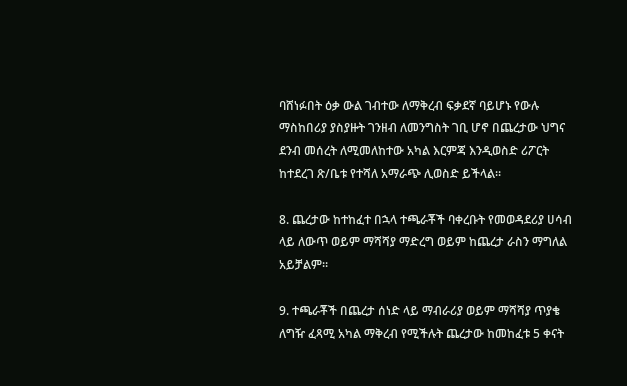ባሸነፉበት ዕቃ ውል ገብተው ለማቅረብ ፍቃደኛ ባይሆኑ የውሉ ማስከበሪያ ያስያዙት ገንዘብ ለመንግስት ገቢ ሆኖ በጨረታው ህግና ደንብ መሰረት ለሚመለከተው አካል እርምጃ እንዲወስድ ሪፖርት ከተደረገ ጽ/ቤቱ የተሻለ አማራጭ ሊወስድ ይችላል።

8. ጨረታው ከተከፈተ በኋላ ተጫራቾች ባቀረቡት የመወዳደሪያ ሀሳብ ላይ ለውጥ ወይም ማሻሻያ ማድረግ ወይም ከጨረታ ራስን ማግለል አይቻልም።

9. ተጫራቾች በጨረታ ሰነድ ላይ ማብራሪያ ወይም ማሻሻያ ጥያቄ ለግዥ ፈጻሚ አካል ማቅረብ የሚችሉት ጨረታው ከመከፈቱ 5 ቀናት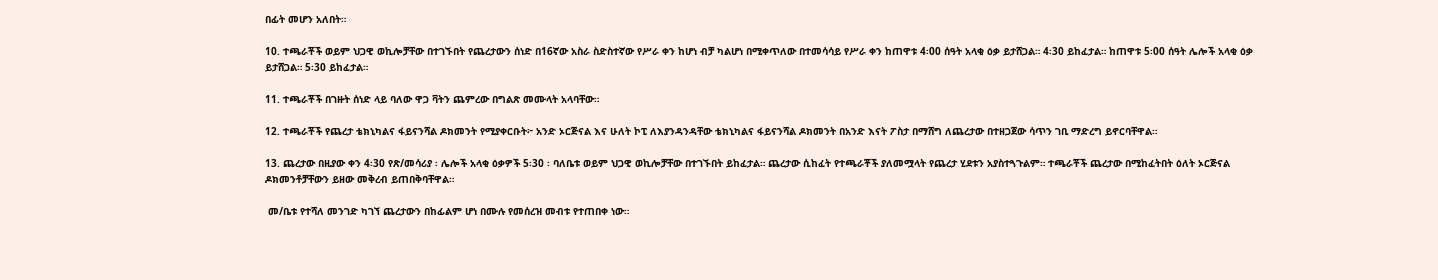በፊት መሆን አለበት።

10. ተጫራቾች ወይም ህጋዊ ወኪሎቻቸው በተገኙበት የጨረታውን ሰነድ በ16ኛው አስራ ስድስተኛው የሥራ ቀን ከሆነ ብቻ ካልሆነ በሚቀጥለው በተመሳሳይ የሥራ ቀን ከጠዋቱ 4፡00 ሰዓት አላቂ ዕቃ ይታሸጋል። 4፡30 ይከፈታል። ከጠዋቱ 5፡00 ሰዓት ሌሎች አላቂ ዕቃ ይታሸጋል። 5፡30 ይከፈታል።

11. ተጫራቾች በገዙት ሰነድ ላይ ባለው ዋጋ ቫትን ጨምረው በግልጽ መሙላት አላባቸው።

12. ተጫራቾች የጨረታ ቴክኒካልና ፋይናንሻል ዶክመንት የሚያቀርቡት፦ አንድ ኦርጅናል እና ሁለት ኮፒ ለእያንዳንዳቸው ቴክኒካልና ፋይናንሻል ዶክመንት በአንድ እናት ፖስታ በማሸግ ለጨረታው በተዘጋጀው ሳጥን ገቢ ማድረግ ይኖርባቸዋል።

13. ጨረታው በዚያው ቀን 4፡30 የጽ/መሳሪያ ፡ ሌሎች አላቂ ዕቃዎች 5፡30 ፡ ባለቤቱ ወይም ህጋዊ ወኪሎቻቸው በተገኙበት ይከፈታል። ጨረታው ሲከፈት የተጫራቾች ያለመሟላት የጨረታ ሂደቱን አያስተጓጉልም። ተጫራቾች ጨረታው በሚከፈትበት ዕለት ኦርጅናል ዶክመንቶቻቸውን ይዘው መቅረብ ይጠበቅባቸዋል።

 መ/ቤቱ የተሻለ መንገድ ካገኘ ጨረታውን በከፊልም ሆነ በሙሉ የመሰረዝ መብቱ የተጠበቀ ነው።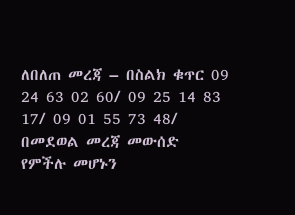ለበለጠ መረጃ – በስልክ ቁጥር 09 24 63 02 60/ 09 25 14 83 17/ 09 01 55 73 48/ በመደወል መረጃ መውሰድ የምችሉ መሆኑን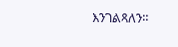እንገልጻለን።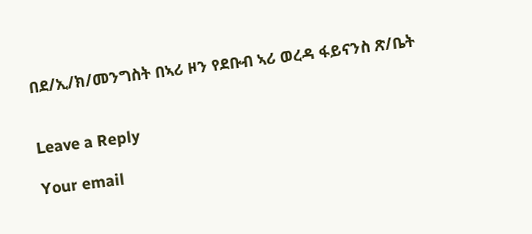በደ/ኢ/ክ/መንግስት በኣሪ ዞን የደቡብ ኣሪ ወረዳ ፋይናንስ ጽ/ቤት


Leave a Reply

Your email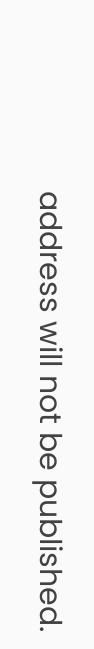address will not be published.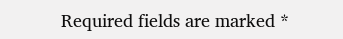Required fields are marked *